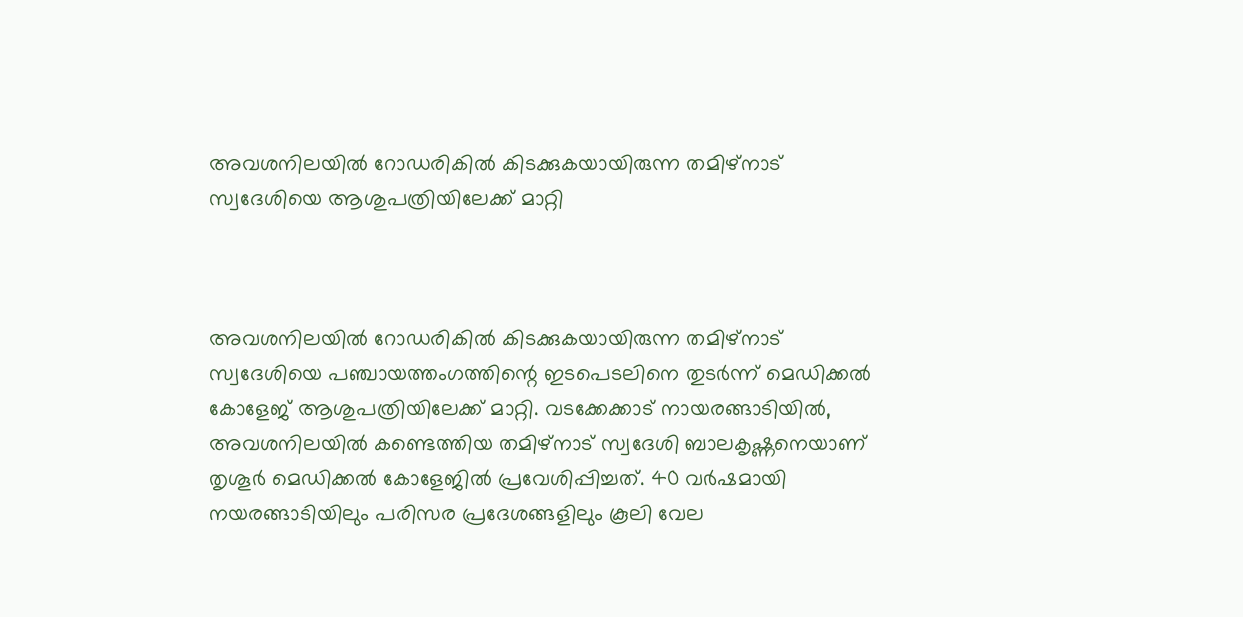അവശനിലയില്‍ റോഡരികില്‍ കിടക്കുകയായിരുന്ന തമിഴ്‌നാട് സ്വദേശിയെ ആശുപത്രിയിലേക്ക് മാറ്റി



അവശനിലയില്‍ റോഡരികില്‍ കിടക്കുകയായിരുന്ന തമിഴ്‌നാട് സ്വദേശിയെ പഞ്ചായത്തംഗത്തിന്റെ ഇടപെടലിനെ തുടര്‍ന്ന് മെഡിക്കല്‍ കോളേജ് ആശുപത്രിയിലേക്ക് മാറ്റി. വടക്കേക്കാട് നായരങ്ങാടിയില്‍, അവശനിലയില്‍ കണ്ടെത്തിയ തമിഴ്‌നാട് സ്വദേശി ബാലകൃഷ്ണനെയാണ് തൃശൂര്‍ മെഡിക്കല്‍ കോളേജില്‍ പ്രവേശിപ്പിച്ചത്. 40 വര്‍ഷമായി നയരങ്ങാടിയിലും പരിസര പ്രദേശങ്ങളിലും കൂലി വേല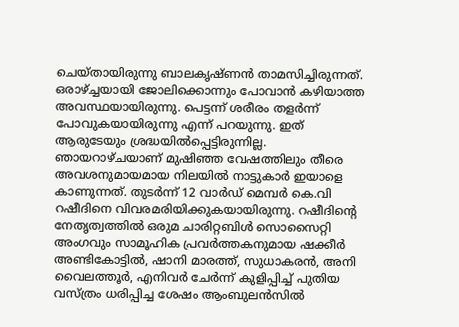ചെയ്തായിരുന്നു ബാലകൃഷ്ണന്‍ താമസിച്ചിരുന്നത്. ഒരാഴ്ച്ചയായി ജോലിക്കൊന്നും പോവാന്‍ കഴിയാത്ത അവസ്ഥയായിരുന്നു. പെട്ടന്ന് ശരീരം തളര്‍ന്ന് പോവുകയായിരുന്നു എന്ന് പറയുന്നു. ഇത് ആരുടേയും ശ്രദ്ധയില്‍പ്പെട്ടിരുന്നില്ല. ഞായറാഴ്ചയാണ് മുഷിഞ്ഞ വേഷത്തിലും തീരെ അവശനുമായമായ നിലയില്‍ നാട്ടുകാര്‍ ഇയാളെ കാണുന്നത്. തുടര്‍ന്ന് 12 വാര്‍ഡ് മെമ്പര്‍ കെ.വി റഷീദിനെ വിവരമരിയിക്കുകയായിരുന്നു. റഷീദിന്റെ നേതൃത്വത്തില്‍ ഒരുമ ചാരിറ്റബിള്‍ സൊസൈറ്റി അംഗവും സാമൂഹിക പ്രവര്‍ത്തകനുമായ ഷക്കീര്‍ അണ്ടികോട്ടില്‍, ഷാനി മാരത്ത്, സുധാകരന്‍, അനി വൈലത്തൂര്‍, എനിവര്‍ ചേര്‍ന്ന് കുളിപ്പിച്ച് പുതിയ വസ്ത്രം ധരിപ്പിച്ച ശേഷം ആംബുലന്‍സില്‍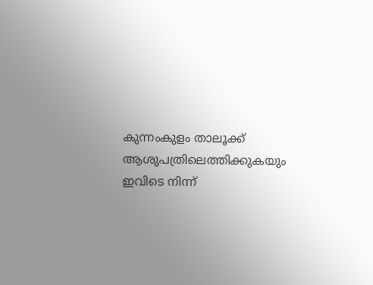കുന്നംകുളം താലൂക്ക് ആശുപത്രിലെത്തിക്കുകയും ഇവിടെ നിന്ന്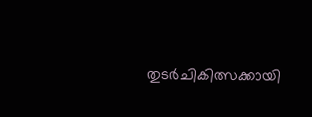തുടര്‍ചികിത്സക്കായി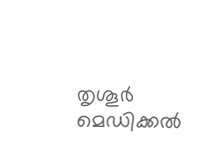തൃശൂര്‍ മെഡിക്കല്‍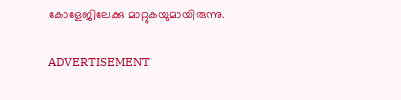കോളേജിലേക്കു മാറ്റുകയുമായിരുന്നു.

ADVERTISEMENT